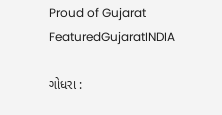Proud of Gujarat
FeaturedGujaratINDIA

ગોધરા :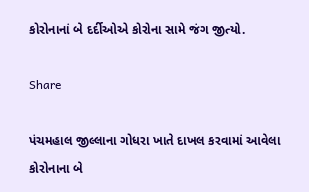કોરોનાનાં બે દર્દીઓએ કોરોના સામે જંગ જીત્યો.

Share

પંચમહાલ જીલ્લાના ગોધરા ખાતે દાખલ કરવામાં આવેલા કોરોનાના બે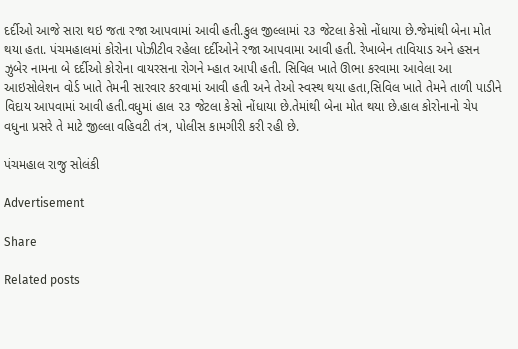દર્દીઓ આજે સારા થઇ જતા રજા આપવામાં આવી હતી.કુલ જીલ્લામાં ૨૩ જેટલા કેસો નોંધાયા છે.જેમાંથી બેના મોત થયા હતા. પંચમહાલમાં કોરોના પોઝીટીવ રહેલા દર્દીઓને રજા આપવામા આવી હતી. રેખાબેન તાવિયાડ અને હસન ઝુબેર નામના બે દર્દીઓ કોરોના વાયરસના રોગને મ્હાત આપી હતી. સિવિલ ખાતે ઊભા કરવામા આવેલા આ આઇસોલેશન વોર્ડ ખાતે તેમની સારવાર કરવામાં આવી હતી અને તેઓ સ્વસ્થ થયા હતા,સિવિલ ખાતે તેમને તાળી પાડીને વિદાય આપવામાં આવી હતી.વધુમાં હાલ ૨૩ જેટલા કેસો નોંધાયા છે.તેમાંથી બેના મોત થયા છે.હાલ કોરોનાનો ચેપ વધુના પ્રસરે તે માટે જીલ્લા વહિવટી તંત્ર, પોલીસ કામગીરી કરી રહી છે.

પંચમહાલ રાજુ સોલંકી

Advertisement

Share

Related posts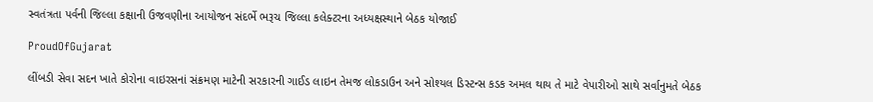સ્વતંત્રતા પર્વની જિલ્લા કક્ષાની ઉજવણીના આયોજન સંદર્ભે ભરૂચ જિલ્લા કલેક્ટરના અધ્યક્ષસ્થાને બેઠક યોજાઈ

ProudOfGujarat

લીંબડી સેવા સદન ખાતે કોરોના વાઇરસનાં સંક્રમણ માટેની સરકારની ગાઈડ લાઇન તેમજ લોકડાઉન અને સોશ્યલ ડિસ્ટન્સ કડક અમલ થાય તે માટે વેપારીઓ સાથે સર્વાનુમતે બેઠક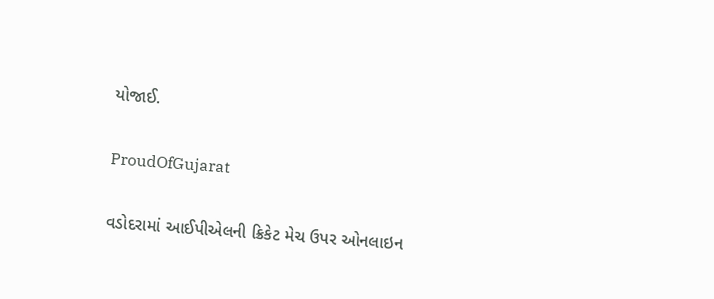યોજાઈ.

ProudOfGujarat

વડોદરામાં આઈપીએલની ક્રિકેટ મેચ ઉપર ઓનલાઇન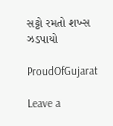સટ્ટો રમતો શખ્સ ઝડપાયો

ProudOfGujarat

Leave a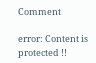Comment

error: Content is protected !!